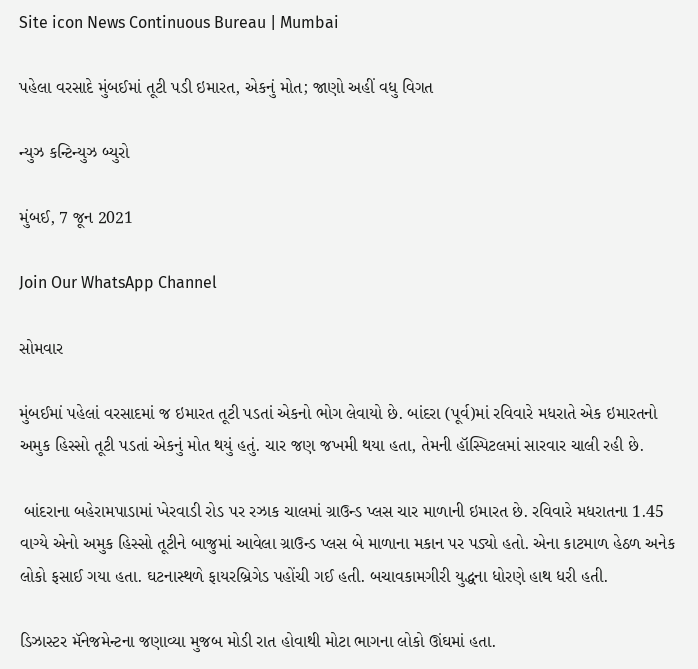Site icon News Continuous Bureau | Mumbai

પહેલા વરસાદે મુંબઈમાં તૂટી પડી ઇમારત, એકનું મોત; જાણો અહીં વધુ વિગત

ન્યુઝ કન્ટિન્યુઝ બ્યુરો

મુંબઈ, 7 જૂન 2021

Join Our WhatsApp Channel

સોમવાર

મુંબઈમાં પહેલાં વરસાદમાં જ ઇમારત તૂટી પડતાં એકનો ભોગ લેવાયો છે. બાંદરા (પૂર્વ)માં રવિવારે મધરાતે એક ઇમારતનો અમુક હિસ્સો તૂટી પડતાં એકનું મોત થયું હતું. ચાર જણ જખમી થયા હતા, તેમની હૉસ્પિટલમાં સારવાર ચાલી રહી છે.

 બાંદરાના બહેરામપાડામાં ખેરવાડી રોડ પર રઝાક ચાલમાં ગ્રાઉન્ડ પ્લસ ચાર માળાની ઇમારત છે. રવિવારે મધરાતના 1.45 વાગ્યે એનો અમુક હિસ્સો તૂટીને બાજુમાં આવેલા ગ્રાઉન્ડ પ્લસ બે માળાના મકાન પર પડ્યો હતો. એના કાટમાળ હેઠળ અનેક  લોકો ફસાઈ ગયા હતા. ઘટનાસ્થળે ફાયરબ્રિગેડ પહોંચી ગઈ હતી. બચાવકામગીરી યુદ્ધના ધોરણે હાથ ધરી હતી.

ડિઝાસ્ટર મૅનેજમેન્ટના જણાવ્યા મુજબ મોડી રાત હોવાથી મોટા ભાગના લોકો ઊંઘમાં હતા.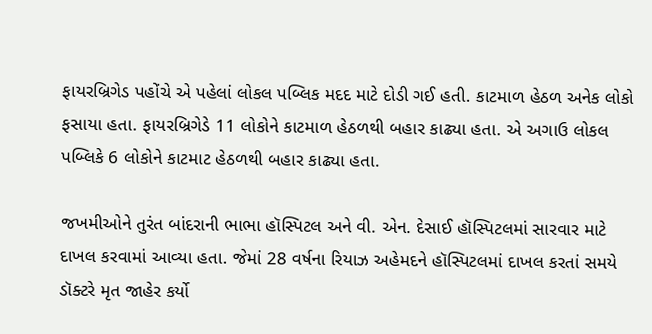ફાયરબ્રિગેડ પહોંચે એ પહેલાં લોકલ પબ્લિક મદદ માટે દોડી ગઈ હતી. કાટમાળ હેઠળ અનેક લોકો ફસાયા હતા. ફાયરબ્રિગેડે 11 લોકોને કાટમાળ હેઠળથી બહાર કાઢ્યા હતા. એ અગાઉ લોકલ પબ્લિકે 6 લોકોને કાટમાટ હેઠળથી બહાર કાઢ્યા હતા.

જખમીઓને તુરંત બાંદરાની ભાભા હૉસ્પિટલ અને વી. એન. દેસાઈ હૉસ્પિટલમાં સારવાર માટે દાખલ કરવામાં આવ્યા હતા. જેમાં 28 વર્ષના રિયાઝ અહેમદને હૉસ્પિટલમાં દાખલ કરતાં સમયે ડૉક્ટરે મૃત જાહેર કર્યો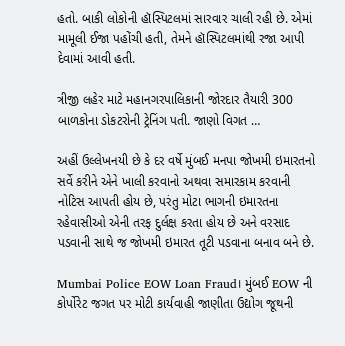હતો. બાકી લોકોની હૉસ્પિટલમાં સારવાર ચાલી રહી છે. એમાં મામૂલી ઈજા પહોંચી હતી, તેમને હૉસ્પિટલમાંથી રજા આપી દેવામાં આવી હતી.

ત્રીજી લહેર માટે મહાનગરપાલિકાની જોરદાર તૈયારી 300 બાળકોના ડોકટરોની ટ્રેનિંગ પતી. જાણો વિગત …

અહીં ઉલ્લેખનયી છે કે દર વર્ષે મુંબઈ મનપા જોખમી ઇમારતનો સર્વે કરીને એને ખાલી કરવાનો અથવા સમારકામ કરવાની નોટિસ આપતી હોય છે, પરંતુ મોટા ભાગની ઇમારતના રહેવાસીઓ એની તરફ દુર્લક્ષ કરતા હોય છે અને વરસાદ પડવાની સાથે જ જોખમી ઇમારત તૂટી પડવાના બનાવ બને છે.

Mumbai Police EOW Loan Fraud। મુંબઈ EOW ની કોર્પોરેટ જગત પર મોટી કાર્યવાહી જાણીતા ઉદ્યોગ જૂથની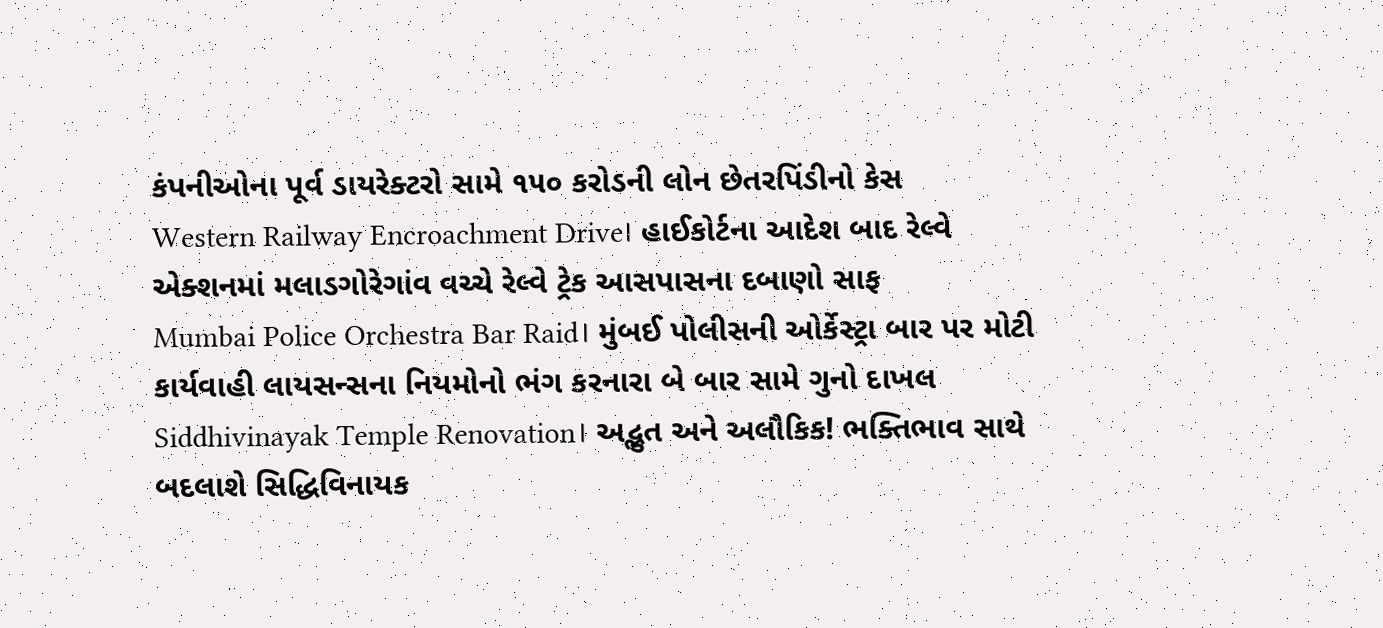કંપનીઓના પૂર્વ ડાયરેક્ટરો સામે ૧૫૦ કરોડની લોન છેતરપિંડીનો કેસ
Western Railway Encroachment Drive। હાઈકોર્ટના આદેશ બાદ રેલ્વે એક્શનમાં મલાડગોરેગાંવ વચ્ચે રેલ્વે ટ્રેક આસપાસના દબાણો સાફ
Mumbai Police Orchestra Bar Raid। મુંબઈ પોલીસની ઓર્કેસ્ટ્રા બાર પર મોટી કાર્યવાહી લાયસન્સના નિયમોનો ભંગ કરનારા બે બાર સામે ગુનો દાખલ
Siddhivinayak Temple Renovation। અદ્ભુત અને અલૌકિક! ભક્તિભાવ સાથે બદલાશે સિદ્ધિવિનાયક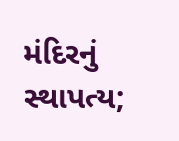મંદિરનું સ્થાપત્ય;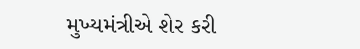મુખ્યમંત્રીએ શેર કરી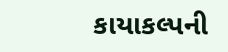કાયાકલ્પની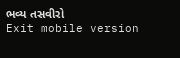ભવ્ય તસવીરો
Exit mobile version